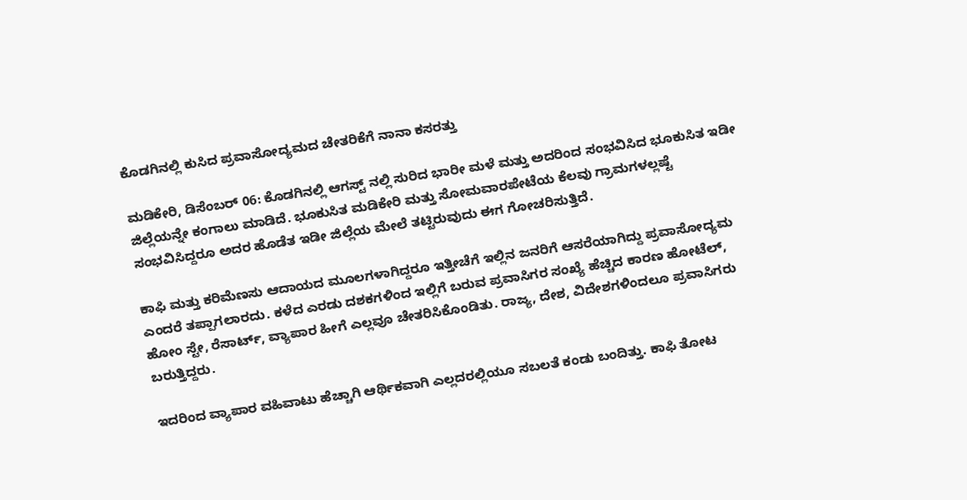ಕೊಡಗಿನಲ್ಲಿ ಕುಸಿದ ಪ್ರವಾಸೋದ್ಯಮದ ಚೇತರಿಕೆಗೆ ನಾನಾ ಕಸರತ್ತು

ಮಡಿಕೇರಿ, ಡಿಸೆಂಬರ್ 06: ಕೊಡಗಿನಲ್ಲಿ ಆಗಸ್ಟ್ ನಲ್ಲಿ ಸುರಿದ ಭಾರೀ ಮಳೆ ಮತ್ತು ಅದರಿಂದ ಸಂಭವಿಸಿದ ಭೂಕುಸಿತ ಇಡೀ ಜಿಲ್ಲೆಯನ್ನೇ ಕಂಗಾಲು ಮಾಡಿದೆ. ಭೂಕುಸಿತ ಮಡಿಕೇರಿ ಮತ್ತು ಸೋಮವಾರಪೇಟೆಯ ಕೆಲವು ಗ್ರಾಮಗಳಲ್ಲಷ್ಟೆ ಸಂಭವಿಸಿದ್ದರೂ ಅದರ ಹೊಡೆತ ಇಡೀ ಜಿಲ್ಲೆಯ ಮೇಲೆ ತಟ್ಟಿರುವುದು ಈಗ ಗೋಚರಿಸುತ್ತಿದೆ.

ಕಾಫಿ ಮತ್ತು ಕರಿಮೆಣಸು ಆದಾಯದ ಮೂಲಗಳಾಗಿದ್ದರೂ ಇತ್ತೀಚೆಗೆ ಇಲ್ಲಿನ ಜನರಿಗೆ ಆಸರೆಯಾಗಿದ್ದು ಪ್ರವಾಸೋದ್ಯಮ ಎಂದರೆ ತಪ್ಪಾಗಲಾರದು. ಕಳೆದ ಎರಡು ದಶಕಗಳಿಂದ ಇಲ್ಲಿಗೆ ಬರುವ ಪ್ರವಾಸಿಗರ ಸಂಖ್ಯೆ ಹೆಚ್ಚಿದ ಕಾರಣ ಹೋಟೆಲ್, ಹೋಂ ಸ್ಟೇ, ರೆಸಾರ್ಟ್, ವ್ಯಾಪಾರ ಹೀಗೆ ಎಲ್ಲವೂ ಚೇತರಿಸಿಕೊಂಡಿತು. ರಾಜ್ಯ, ದೇಶ, ವಿದೇಶಗಳಿಂದಲೂ ಪ್ರವಾಸಿಗರು ಬರುತ್ತಿದ್ದರು.

ಇದರಿಂದ ವ್ಯಾಪಾರ ವಹಿವಾಟು ಹೆಚ್ಚಾಗಿ ಆರ್ಥಿಕವಾಗಿ ಎಲ್ಲದರಲ್ಲಿಯೂ ಸಬಲತೆ ಕಂಡು ಬಂದಿತ್ತು. ಕಾಫಿ ತೋಟ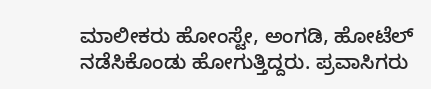ಮಾಲೀಕರು ಹೋಂಸ್ಟೇ, ಅಂಗಡಿ, ಹೋಟೆಲ್ ನಡೆಸಿಕೊಂಡು ಹೋಗುತ್ತಿದ್ದರು. ಪ್ರವಾಸಿಗರು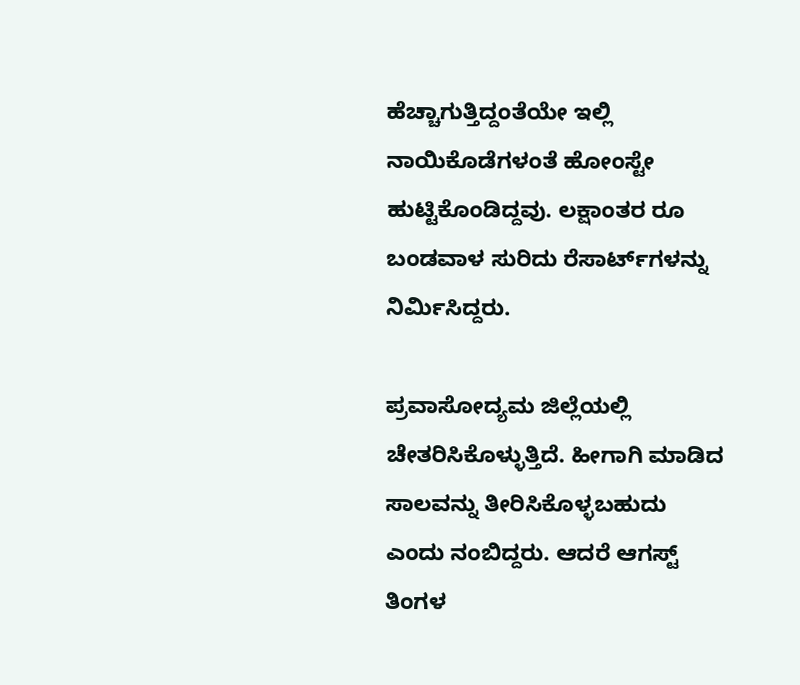ಹೆಚ್ಚಾಗುತ್ತಿದ್ದಂತೆಯೇ ಇಲ್ಲಿ ನಾಯಿಕೊಡೆಗಳಂತೆ ಹೋಂಸ್ಟೇ ಹುಟ್ಟಿಕೊಂಡಿದ್ದವು. ಲಕ್ಷಾಂತರ ರೂ ಬಂಡವಾಳ ಸುರಿದು ರೆಸಾರ್ಟ್‌ಗಳನ್ನು ನಿರ್ಮಿಸಿದ್ದರು.

ಪ್ರವಾಸೋದ್ಯಮ ಜಿಲ್ಲೆಯಲ್ಲಿ ಚೇತರಿಸಿಕೊಳ್ಳುತ್ತಿದೆ. ಹೀಗಾಗಿ ಮಾಡಿದ ಸಾಲವನ್ನು ತೀರಿಸಿಕೊಳ್ಳಬಹುದು ಎಂದು ನಂಬಿದ್ದರು. ಆದರೆ ಆಗಸ್ಟ್ ತಿಂಗಳ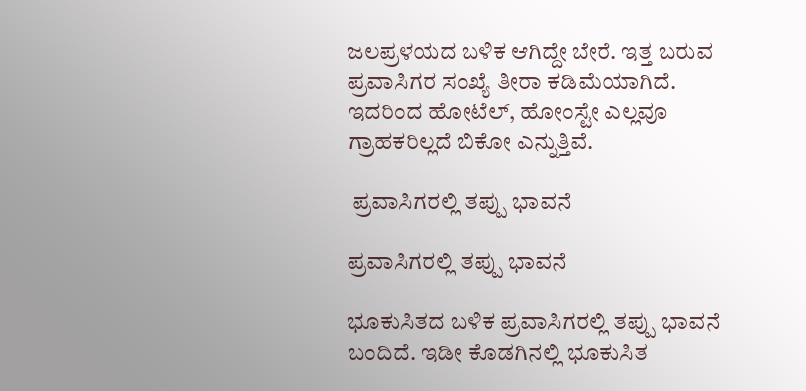ಜಲಪ್ರಳಯದ ಬಳಿಕ ಆಗಿದ್ದೇ ಬೇರೆ. ಇತ್ತ ಬರುವ ಪ್ರವಾಸಿಗರ ಸಂಖ್ಯೆ ತೀರಾ ಕಡಿಮೆಯಾಗಿದೆ. ಇದರಿಂದ ಹೋಟೆಲ್, ಹೋಂಸ್ಟೇ ಎಲ್ಲವೂ ಗ್ರಾಹಕರಿಲ್ಲದೆ ಬಿಕೋ ಎನ್ನುತ್ತಿವೆ.

 ಪ್ರವಾಸಿಗರಲ್ಲಿ ತಪ್ಪು ಭಾವನೆ

ಪ್ರವಾಸಿಗರಲ್ಲಿ ತಪ್ಪು ಭಾವನೆ

ಭೂಕುಸಿತದ ಬಳಿಕ ಪ್ರವಾಸಿಗರಲ್ಲಿ ತಪ್ಪು ಭಾವನೆ ಬಂದಿದೆ. ಇಡೀ ಕೊಡಗಿನಲ್ಲಿ ಭೂಕುಸಿತ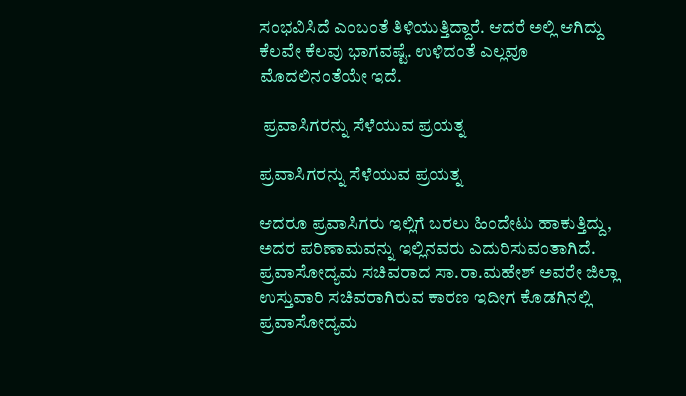ಸಂಭವಿಸಿದೆ ಎಂಬಂತೆ ತಿಳಿಯುತ್ತಿದ್ದಾರೆ. ಆದರೆ ಅಲ್ಲಿ ಆಗಿದ್ದು ಕೆಲವೇ ಕೆಲವು ಭಾಗವಷ್ಟೆ. ಉಳಿದಂತೆ ಎಲ್ಲವೂ ಮೊದಲಿನಂತೆಯೇ ಇದೆ.

 ಪ್ರವಾಸಿಗರನ್ನು ಸೆಳೆಯುವ ಪ್ರಯತ್ನ

ಪ್ರವಾಸಿಗರನ್ನು ಸೆಳೆಯುವ ಪ್ರಯತ್ನ

ಆದರೂ ಪ್ರವಾಸಿಗರು ಇಲ್ಲಿಗೆ ಬರಲು ಹಿಂದೇಟು ಹಾಕುತ್ತಿದ್ದು, ಅದರ ಪರಿಣಾಮವನ್ನು ಇಲ್ಲಿನವರು ಎದುರಿಸುವಂತಾಗಿದೆ. ಪ್ರವಾಸೋದ್ಯಮ ಸಚಿವರಾದ ಸಾ.ರಾ.ಮಹೇಶ್ ಅವರೇ ಜಿಲ್ಲಾ ಉಸ್ತುವಾರಿ ಸಚಿವರಾಗಿರುವ ಕಾರಣ ಇದೀಗ ಕೊಡಗಿನಲ್ಲಿ ಪ್ರವಾಸೋದ್ಯಮ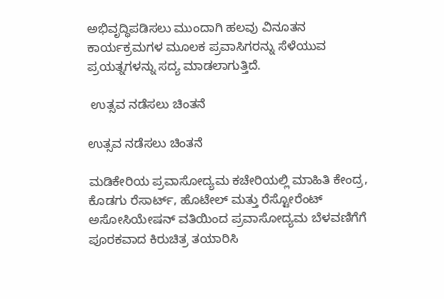ಅಭಿವೃದ್ಧಿಪಡಿಸಲು ಮುಂದಾಗಿ ಹಲವು ವಿನೂತನ ಕಾರ್ಯಕ್ರಮಗಳ ಮೂಲಕ ಪ್ರವಾಸಿಗರನ್ನು ಸೆಳೆಯುವ ಪ್ರಯತ್ನಗಳನ್ನು ಸದ್ಯ ಮಾಡಲಾಗುತ್ತಿದೆ.

 ಉತ್ಸವ ನಡೆಸಲು ಚಿಂತನೆ

ಉತ್ಸವ ನಡೆಸಲು ಚಿಂತನೆ

ಮಡಿಕೇರಿಯ ಪ್ರವಾಸೋದ್ಯಮ ಕಚೇರಿಯಲ್ಲಿ ಮಾಹಿತಿ ಕೇಂದ್ರ, ಕೊಡಗು ರೆಸಾರ್ಟ್, ಹೊಟೇಲ್ ಮತ್ತು ರೆಸ್ಟೋರೆಂಟ್ ಅಸೋಸಿಯೇಷನ್ ವತಿಯಿಂದ ಪ್ರವಾಸೋದ್ಯಮ ಬೆಳವಣಿಗೆಗೆ ಪೂರಕವಾದ ಕಿರುಚಿತ್ರ ತಯಾರಿಸಿ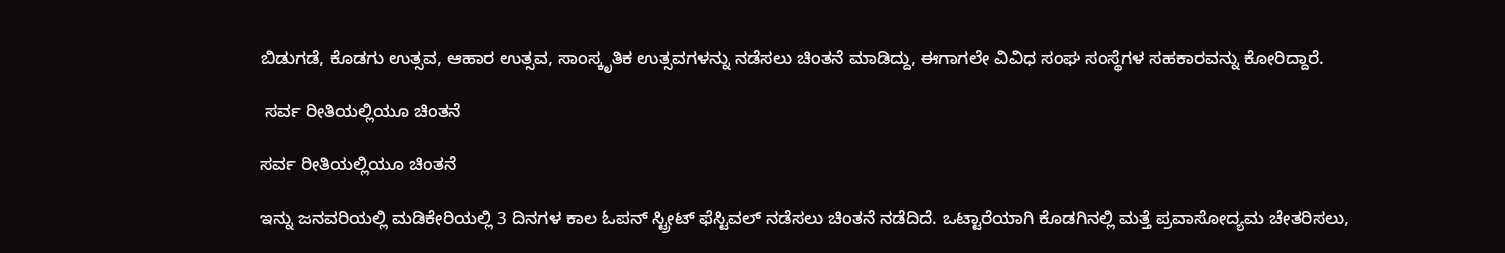ಬಿಡುಗಡೆ, ಕೊಡಗು ಉತ್ಸವ, ಆಹಾರ ಉತ್ಸವ, ಸಾಂಸ್ಕೃತಿಕ ಉತ್ಸವಗಳನ್ನು ನಡೆಸಲು ಚಿಂತನೆ ಮಾಡಿದ್ದು, ಈಗಾಗಲೇ ವಿವಿಧ ಸಂಘ ಸಂಸ್ಥೆಗಳ ಸಹಕಾರವನ್ನು ಕೋರಿದ್ದಾರೆ.

 ಸರ್ವ ರೀತಿಯಲ್ಲಿಯೂ ಚಿಂತನೆ

ಸರ್ವ ರೀತಿಯಲ್ಲಿಯೂ ಚಿಂತನೆ

ಇನ್ನು ಜನವರಿಯಲ್ಲಿ ಮಡಿಕೇರಿಯಲ್ಲಿ 3 ದಿನಗಳ ಕಾಲ ಓಪನ್ ಸ್ಟ್ರೀಟ್ ಫೆಸ್ಟಿವಲ್ ನಡೆಸಲು ಚಿಂತನೆ ನಡೆದಿದೆ. ಒಟ್ಟಾರೆಯಾಗಿ ಕೊಡಗಿನಲ್ಲಿ ಮತ್ತೆ ಪ್ರವಾಸೋದ್ಯಮ ಚೇತರಿಸಲು,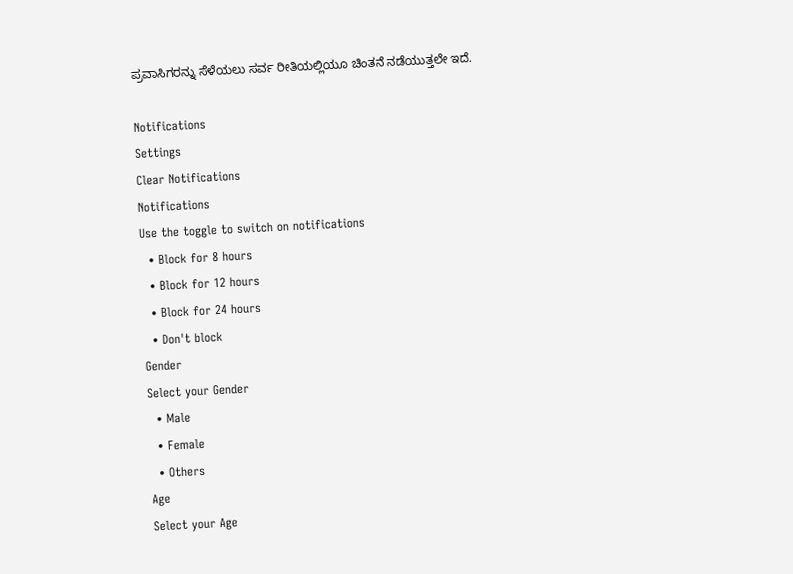ಪ್ರವಾಸಿಗರನ್ನು ಸೆಳೆಯಲು ಸರ್ವ ರೀತಿಯಲ್ಲಿಯೂ ಚಿಂತನೆ ನಡೆಯುತ್ತಲೇ ಇದೆ.

Notifications
Settings
Clear Notifications
Notifications
Use the toggle to switch on notifications
  • Block for 8 hours
  • Block for 12 hours
  • Block for 24 hours
  • Don't block
Gender
Select your Gender
  • Male
  • Female
  • Others
Age
Select your Age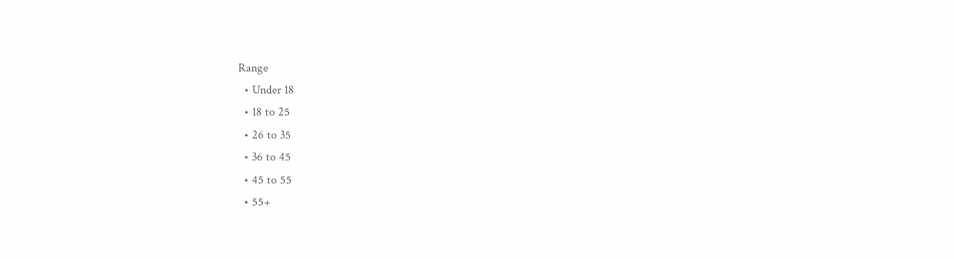Range
  • Under 18
  • 18 to 25
  • 26 to 35
  • 36 to 45
  • 45 to 55
  • 55+